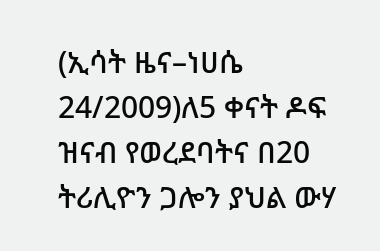(ኢሳት ዜና–ነሀሴ 24/2009)ለ5 ቀናት ዶፍ ዝናብ የወረደባትና በ20 ትሪሊዮን ጋሎን ያህል ውሃ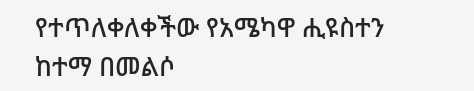የተጥለቀለቀችው የአሜካዋ ሒዩስተን ከተማ በመልሶ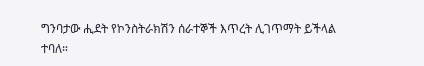ግንባታው ሒደት የኮንስትራክሽን ሰራተኞች እጥረት ሊገጥማት ይችላል ተባለ።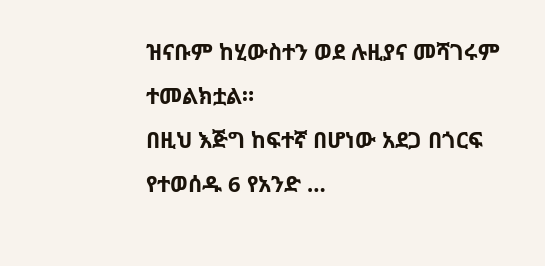ዝናቡም ከሂውስተን ወደ ሉዚያና መሻገሩም ተመልክቷል።
በዚህ እጅግ ከፍተኛ በሆነው አደጋ በጎርፍ የተወሰዱ 6 የአንድ …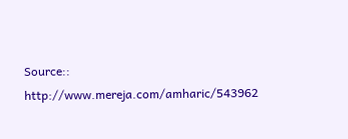Source:: http://www.mereja.com/amharic/543962